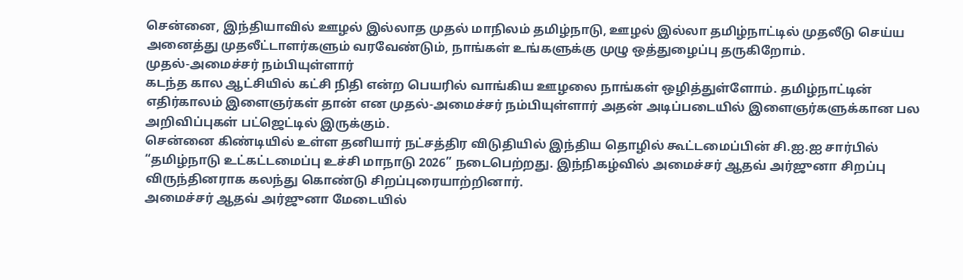சென்னை, இந்தியாவில் ஊழல் இல்லாத முதல் மாநிலம் தமிழ்நாடு, ஊழல் இல்லா தமிழ்நாட்டில் முதலீடு செய்ய அனைத்து முதலீட்டாளர்களும் வரவேண்டும், நாங்கள் உங்களுக்கு முழு ஒத்துழைப்பு தருகிறோம்.
முதல்-அமைச்சர் நம்பியுள்ளார்
கடந்த கால ஆட்சியில் கட்சி நிதி என்ற பெயரில் வாங்கிய ஊழலை நாங்கள் ஒழித்துள்ளோம். தமிழ்நாட்டின் எதிர்காலம் இளைஞர்கள் தான் என முதல்-அமைச்சர் நம்பியுள்ளார் அதன் அடிப்படையில் இளைஞர்களுக்கான பல அறிவிப்புகள் பட்ஜெட்டில் இருக்கும்.
சென்னை கிண்டியில் உள்ள தனியார் நட்சத்திர விடுதியில் இந்திய தொழில் கூட்டமைப்பின் சி.ஐ.ஐ சார்பில் “தமிழ்நாடு உட்கட்டமைப்பு உச்சி மாநாடு 2026” நடைபெற்றது. இந்நிகழ்வில் அமைச்சர் ஆதவ் அர்ஜுனா சிறப்பு விருந்தினராக கலந்து கொண்டு சிறப்புரையாற்றினார்.
அமைச்சர் ஆதவ் அர்ஜுனா மேடையில்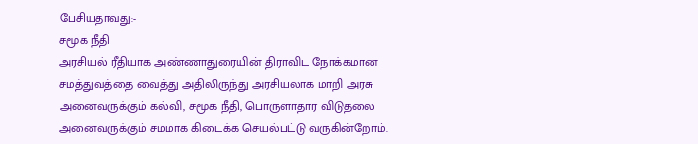பேசியதாவது:-
சமூக நீதி
அரசியல் ரீதியாக அண்ணாதுரையின் திராவிட நோக்கமான சமத்துவத்தை வைத்து அதிலிருந்து அரசியலாக மாறி அரசு அனைவருக்கும் கல்வி, சமூக நீதி, பொருளாதார விடுதலை அனைவருக்கும் சமமாக கிடைக்க செயல்பட்டு வருகின்றோம்.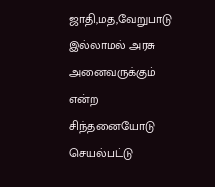ஜாதி,மத,வேறுபாடு இல்லாமல் அரசு அனைவருக்கும் என்ற சிந்தனையோடு செயல்பட்டு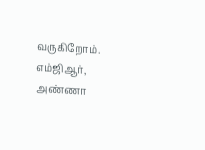வருகிறோம். எம்ஜிஆர், அண்ணா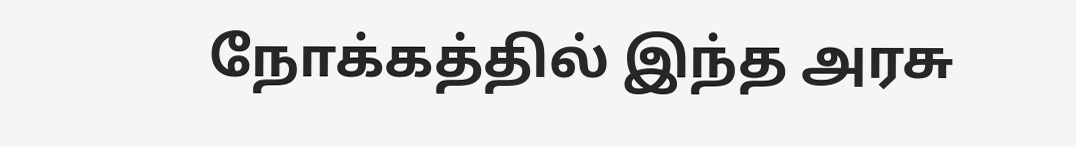நோக்கத்தில் இந்த அரசு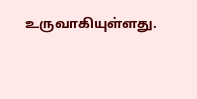உருவாகியுள்ளது.